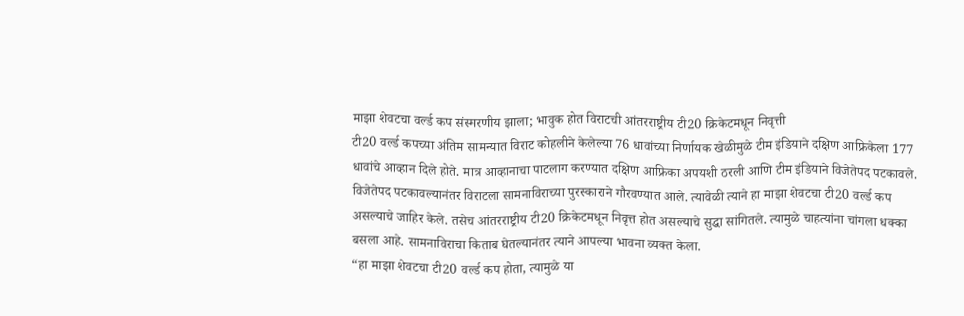माझा शेवटचा वर्ल्ड कप संस्मरणीय झाला; भावुक होत विराटची आंतरराष्ट्रीय टी20 क्रिकेटमधून निवृत्ती
टी20 वर्ल्ड कपच्या अंतिम सामन्यात विराट कोहलीने केलेल्या 76 धावांच्या निर्णायक खेळीमुळे टीम इंडियाने दक्षिण आफ्रिकेला 177 धावांचे आव्हान दिले होते. मात्र आव्हानाचा पाटलाग करण्यात दक्षिण आफ्रिका अपयशी ठरली आणि टीम इंडियाने विजेतेपद पटकावले. विजेतेपद पटकावल्यानंतर विराटला सामनाविराच्या पुरस्काराने गौरवण्यात आले. त्यावेळी त्याने हा माझा शेवटचा टी20 वर्ल्ड कप असल्याचे जाहिर केले. तसेच आंतरराष्ट्रीय टी20 क्रिकेटमधून निवृत्त होत असल्याचे सुद्धा सांगितले. त्यामुळे चाहत्यांना चांगला धक्का बसला आहे. सामनाविराचा किताब घेतल्यानंतर त्याने आपल्या भावना व्यक्त केला.
“हा माझा शेवटचा टी20 वर्ल्ड कप होता, त्यामुळे या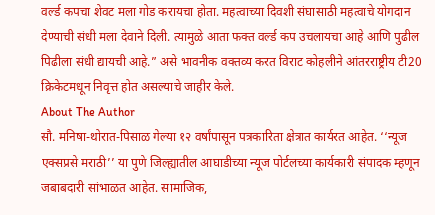वर्ल्ड कपचा शेवट मला गोड करायचा होता. महत्वाच्या दिवशी संघासाठी महत्वाचे योगदान देण्याची संधी मला देवाने दिली. त्यामुळे आता फक्त वर्ल्ड कप उचलायचा आहे आणि पुढील पिढीला संधी द्यायची आहे.” असे भावनीक वक्तव्य करत विराट कोहलीने आंतरराष्ट्रीय टी20 क्रिकेटमधून निवृत्त होत असल्याचे जाहीर केले.
About The Author
सौ. मनिषा-थोरात-पिसाळ गेल्या १२ वर्षांपासून पत्रकारिता क्षेत्रात कार्यरत आहेत. ‘‘न्यूज एक्सप्रसे मराठी’’ या पुणे जिल्ह्यातील आघाडीच्या न्यूज पोर्टलच्या कार्यकारी संपादक म्हणून जबाबदारी सांभाळत आहेत. सामाजिक,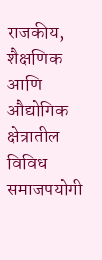राजकीय, शैक्षणिक आणि औद्योगिक क्षेत्रातील विविध समाजपयोगी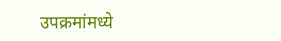उपक्रमांमध्ये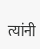त्यांनी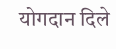योगदान दिले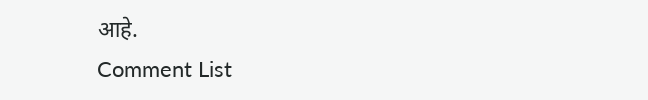आहे.
Comment List